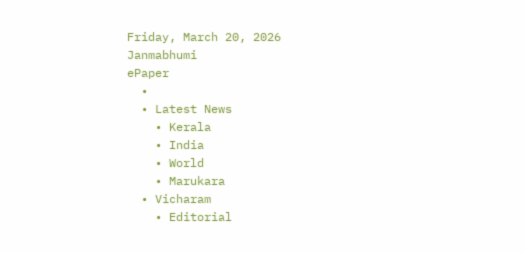Friday, March 20, 2026
Janmabhumi
ePaper
  •
  • Latest News
    • Kerala
    • India
    • World
    • Marukara
  • Vicharam
    • Editorial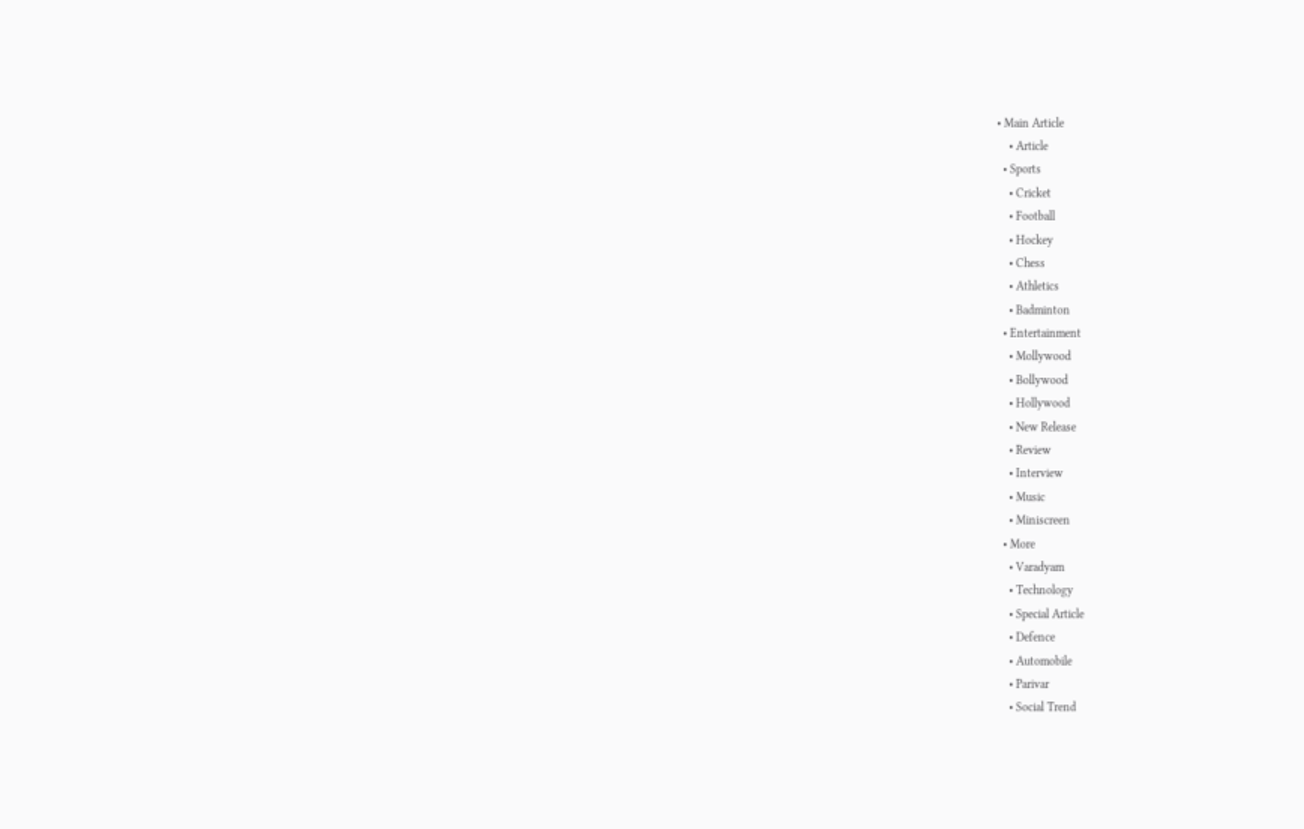• Main Article
    • Article
  • Sports
    • Cricket
    • Football
    • Hockey
    • Chess
    • Athletics
    • Badminton
  • Entertainment
    • Mollywood
    • Bollywood
    • Hollywood
    • New Release
    • Review
    • Interview
    • Music
    • Miniscreen
  • More
    • Varadyam
    • Technology
    • Special Article
    • Defence
    • Automobile
    • Parivar
    • Social Trend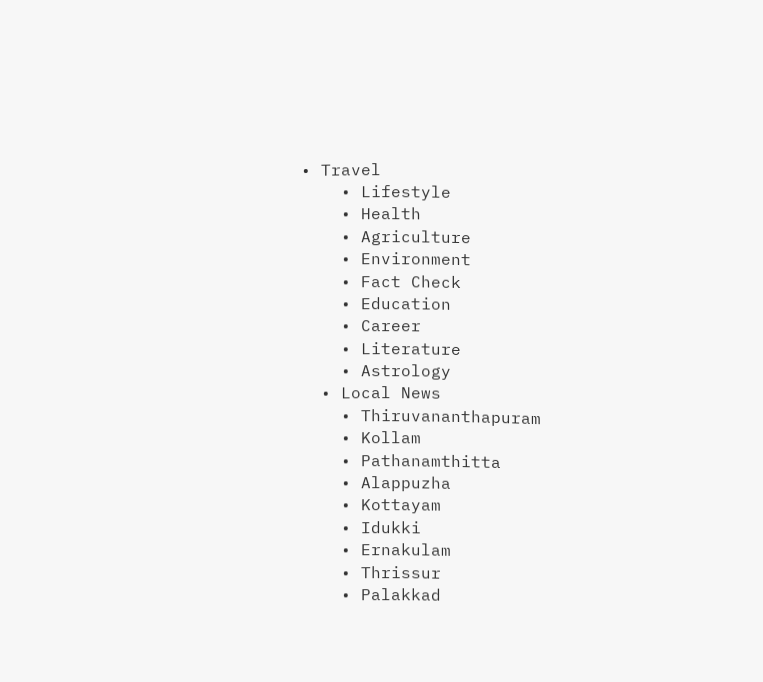• Travel
    • Lifestyle
    • Health
    • Agriculture
    • Environment
    • Fact Check
    • Education
    • Career
    • Literature
    • Astrology
  • Local News
    • Thiruvananthapuram
    • Kollam
    • Pathanamthitta
    • Alappuzha
    • Kottayam
    • Idukki
    • Ernakulam
    • Thrissur
    • Palakkad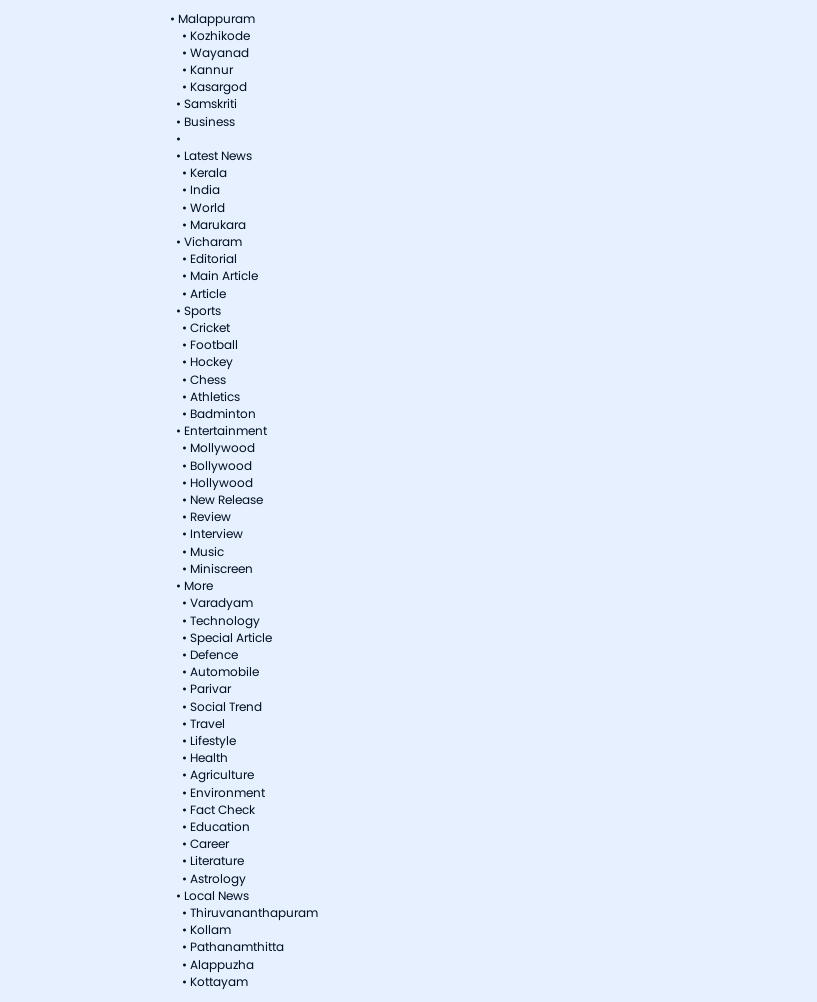• Malappuram
    • Kozhikode
    • Wayanad
    • Kannur
    • Kasargod
  • Samskriti
  • Business
  •
  • Latest News
    • Kerala
    • India
    • World
    • Marukara
  • Vicharam
    • Editorial
    • Main Article
    • Article
  • Sports
    • Cricket
    • Football
    • Hockey
    • Chess
    • Athletics
    • Badminton
  • Entertainment
    • Mollywood
    • Bollywood
    • Hollywood
    • New Release
    • Review
    • Interview
    • Music
    • Miniscreen
  • More
    • Varadyam
    • Technology
    • Special Article
    • Defence
    • Automobile
    • Parivar
    • Social Trend
    • Travel
    • Lifestyle
    • Health
    • Agriculture
    • Environment
    • Fact Check
    • Education
    • Career
    • Literature
    • Astrology
  • Local News
    • Thiruvananthapuram
    • Kollam
    • Pathanamthitta
    • Alappuzha
    • Kottayam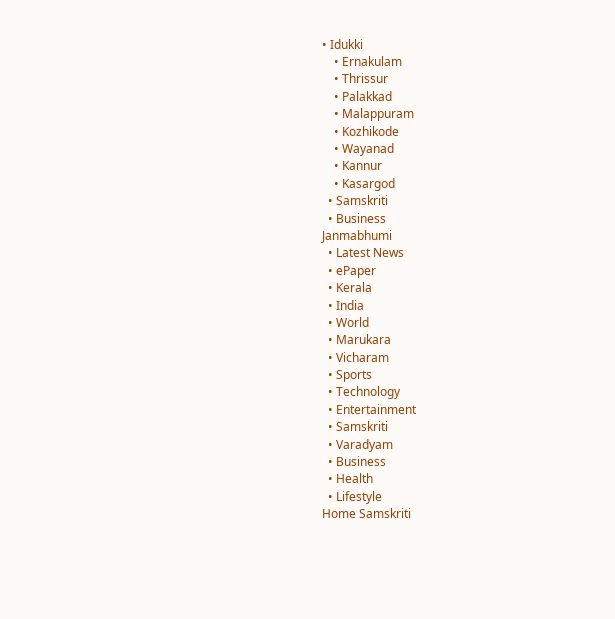• Idukki
    • Ernakulam
    • Thrissur
    • Palakkad
    • Malappuram
    • Kozhikode
    • Wayanad
    • Kannur
    • Kasargod
  • Samskriti
  • Business
Janmabhumi
  • Latest News
  • ePaper
  • Kerala
  • India
  • World
  • Marukara
  • Vicharam
  • Sports
  • Technology
  • Entertainment
  • Samskriti
  • Varadyam
  • Business
  • Health
  • Lifestyle
Home Samskriti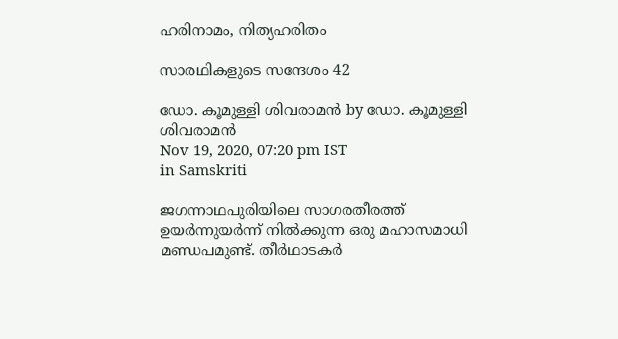ഹരിനാമം, നിത്യഹരിതം

സാരഥികളുടെ സന്ദേശം 42

ഡോ. കൂമുള്ളി ശിവരാമന്‍ by ഡോ. കൂമുള്ളി ശിവരാമന്‍
Nov 19, 2020, 07:20 pm IST
in Samskriti

ജഗന്നാഥപുരിയിലെ സാഗരതീരത്ത് ഉയര്‍ന്നുയര്‍ന്ന് നില്‍ക്കുന്ന ഒരു മഹാസമാധി മണ്ഡപമുണ്ട്. തീര്‍ഥാടകര്‍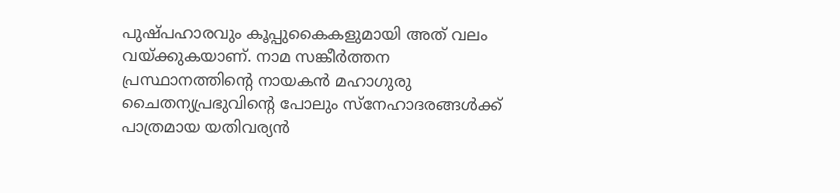പുഷ്പഹാരവും കൂപ്പുകൈകളുമായി അത് വലം വയ്‌ക്കുകയാണ്. നാമ സങ്കീര്‍ത്തന പ്രസ്ഥാനത്തിന്റെ നായകന്‍ മഹാഗുരു ചൈതന്യപ്രഭുവിന്റെ പോലും സ്‌നേഹാദരങ്ങള്‍ക്ക് പാത്രമായ യതിവര്യന്‍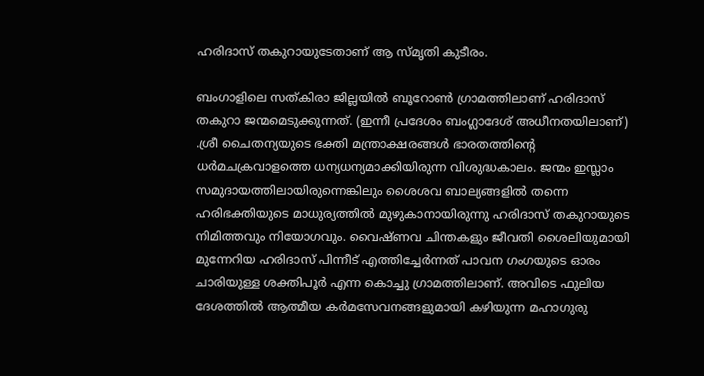ഹരിദാസ് തകുറായുടേതാണ് ആ സ്മൃതി കുടീരം.

ബംഗാളിലെ സത്കിരാ ജില്ലയില്‍ ബൂറോണ്‍ ഗ്രാമത്തിലാണ് ഹരിദാസ് തകുറാ ജന്മമെടുക്കുന്നത്. (ഇന്നീ പ്രദേശം ബംഗ്ലാദേശ് അധീനതയിലാണ്) .ശ്രീ ചൈതന്യയുടെ ഭക്തി മന്ത്രാക്ഷരങ്ങള്‍ ഭാരതത്തിന്റെ ധര്‍മചക്രവാളത്തെ ധന്യധന്യമാക്കിയിരുന്ന വിശുദ്ധകാലം. ജന്മം ഇസ്ലാം സമുദായത്തിലായിരുന്നെങ്കിലും ശൈശവ ബാല്യങ്ങളില്‍ തന്നെ ഹരിഭക്തിയുടെ മാധുര്യത്തില്‍ മുഴുകാനായിരുന്നു ഹരിദാസ് തകുറായുടെ നിമിത്തവും നിയോഗവും. വൈഷ്ണവ ചിന്തകളും ജീവതി ശൈലിയുമായി മുന്നേറിയ ഹരിദാസ് പിന്നീട് എത്തിച്ചേര്‍ന്നത് പാവന ഗംഗയുടെ ഓരം ചാരിയുള്ള ശക്തിപൂര്‍ എന്ന കൊച്ചു ഗ്രാമത്തിലാണ്. അവിടെ ഫുലിയ ദേശത്തില്‍ ആത്മീയ കര്‍മസേവനങ്ങളുമായി കഴിയുന്ന മഹാഗുരു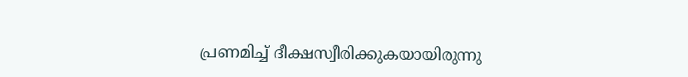പ്രണമിച്ച് ദീക്ഷസ്വീരിക്കുകയായിരുന്നു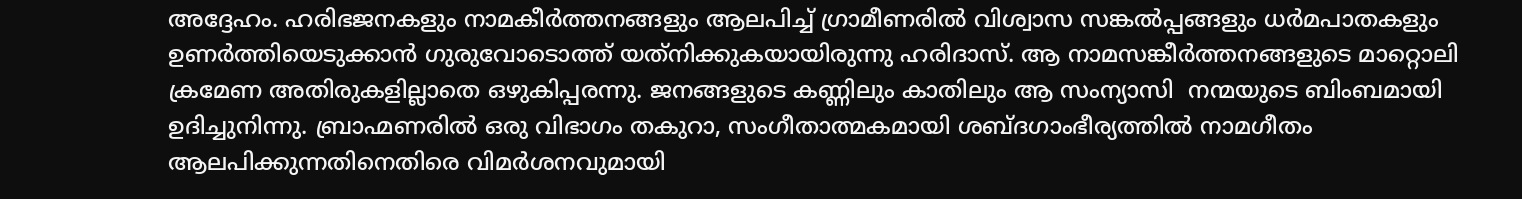അദ്ദേഹം. ഹരിഭജനകളും നാമകീര്‍ത്തനങ്ങളും ആലപിച്ച് ഗ്രാമീണരില്‍ വിശ്വാസ സങ്കല്‍പ്പങ്ങളും ധര്‍മപാതകളും ഉണര്‍ത്തിയെടുക്കാന്‍ ഗുരുവോടൊത്ത് യത്‌നിക്കുകയായിരുന്നു ഹരിദാസ്. ആ നാമസങ്കീര്‍ത്തനങ്ങളുടെ മാറ്റൊലി ക്രമേണ അതിരുകളില്ലാതെ ഒഴുകിപ്പരന്നു. ജനങ്ങളുടെ കണ്ണിലും കാതിലും ആ സംന്യാസി  നന്മയുടെ ബിംബമായി ഉദിച്ചുനിന്നു. ബ്രാഹ്മണരില്‍ ഒരു വിഭാഗം തകുറാ, സംഗീതാത്മകമായി ശബ്ദഗാംഭീര്യത്തില്‍ നാമഗീതം ആലപിക്കുന്നതിനെതിരെ വിമര്‍ശനവുമായി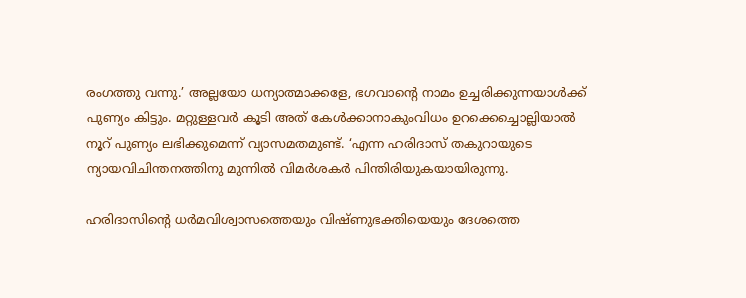രംഗത്തു വന്നു.’ അല്ലയോ ധന്യാത്മാക്കളേ, ഭഗവാന്റെ നാമം ഉച്ചരിക്കുന്നയാള്‍ക്ക്  പുണ്യം കിട്ടും. മറ്റുള്ളവര്‍ കൂടി അത് കേള്‍ക്കാനാകുംവിധം ഉറക്കെച്ചൊല്ലിയാല്‍ നൂറ് പുണ്യം ലഭിക്കുമെന്ന് വ്യാസമതമുണ്ട്. ‘എന്ന ഹരിദാസ് തകുറായുടെ ന്യായവിചിന്തനത്തിനു മുന്നില്‍ വിമര്‍ശകര്‍ പിന്തിരിയുകയായിരുന്നു.

ഹരിദാസിന്റെ ധര്‍മവിശ്വാസത്തെയും വിഷ്ണുഭക്തിയെയും ദേശത്തെ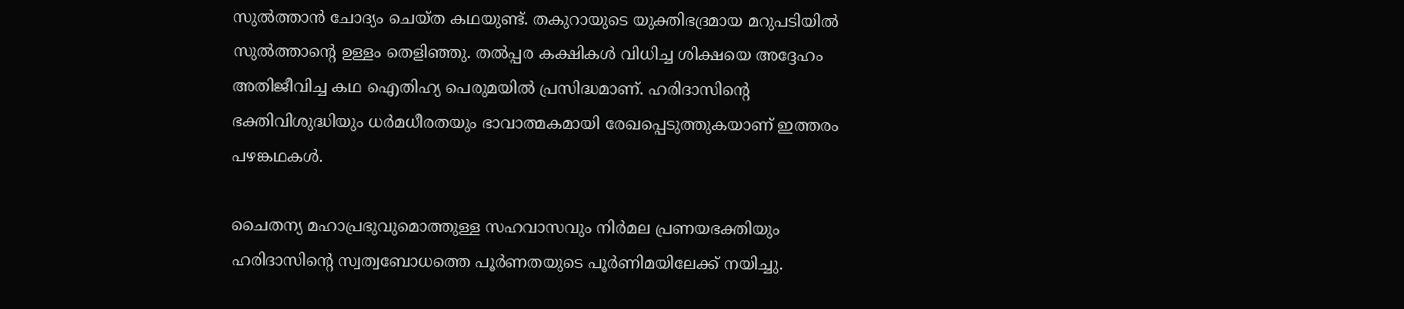സുല്‍ത്താന്‍ ചോദ്യം ചെയ്ത കഥയുണ്ട്. തകുറായുടെ യുക്തിഭദ്രമായ മറുപടിയില്‍ സുല്‍ത്താന്റെ ഉള്ളം തെളിഞ്ഞു. തല്‍പ്പര കക്ഷികള്‍ വിധിച്ച ശിക്ഷയെ അദ്ദേഹം അതിജീവിച്ച കഥ ഐതിഹ്യ പെരുമയില്‍ പ്രസിദ്ധമാണ്. ഹരിദാസിന്റെ ഭക്തിവിശുദ്ധിയും ധര്‍മധീരതയും ഭാവാത്മകമായി രേഖപ്പെടുത്തുകയാണ് ഇത്തരം പഴങ്കഥകള്‍.

ചൈതന്യ മഹാപ്രഭുവുമൊത്തുള്ള സഹവാസവും നിര്‍മല പ്രണയഭക്തിയും ഹരിദാസിന്റെ സ്വത്വബോധത്തെ പൂര്‍ണതയുടെ പൂര്‍ണിമയിലേക്ക് നയിച്ചു.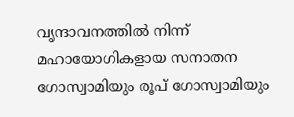വൃന്ദാവനത്തില്‍ നിന്ന് മഹായോഗികളായ സനാതന ഗോസ്വാമിയും രൂപ് ഗോസ്വാമിയും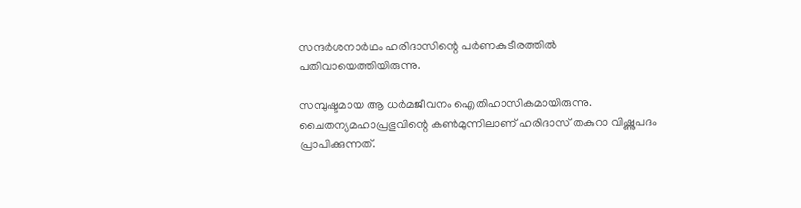സന്ദര്‍ശനാര്‍ഥം ഹരിദാസിന്റെ പര്‍ണകുടീരത്തില്‍ പതിവായെത്തിയിരുന്നു.

സമ്പുഷ്ടമായ ആ ധര്‍മജീവനം ഐതിഹാസികമായിരുന്നു. ചൈതന്യമഹാപ്രഭുവിന്റെ കണ്‍മുന്നിലാണ് ഹരിദാസ് തകുറാ വിഷ്ണുപദം പ്രാപിക്കുന്നത്.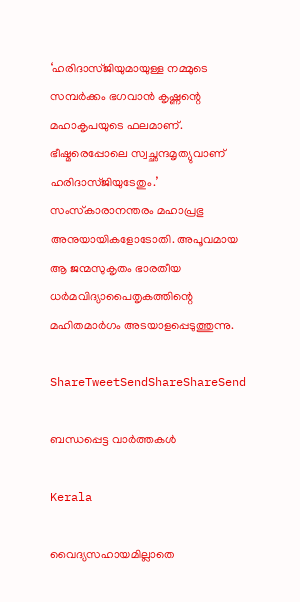‘ഹരിദാസ്ജിയുമായുള്ള നമ്മുടെ സമ്പര്‍ക്കം ഭഗവാന്‍ കൃഷ്ണന്റെ മഹാകൃപയുടെ ഫലമാണ്. ഭീഷ്മരെപ്പോലെ സ്വച്ഛന്ദമൃത്യുവാണ് ഹരിദാസ്ജിയുടേതും.’ സംസ്‌കാരാനന്തരം മഹാപ്രഭു അനുയായികളോടോതി. അപൂവമായ ആ ജന്മസുകൃതം ഭാരതീയ ധര്‍മവിദ്യാപൈതൃകത്തിന്റെ മഹിതമാര്‍ഗം അടയാളപ്പെടുത്തുന്നു.

ShareTweetSendShareShareSend

ബന്ധപ്പെട്ട വാര്‍ത്തകള്‍

Kerala

വൈദ്യസഹായമില്ലാതെ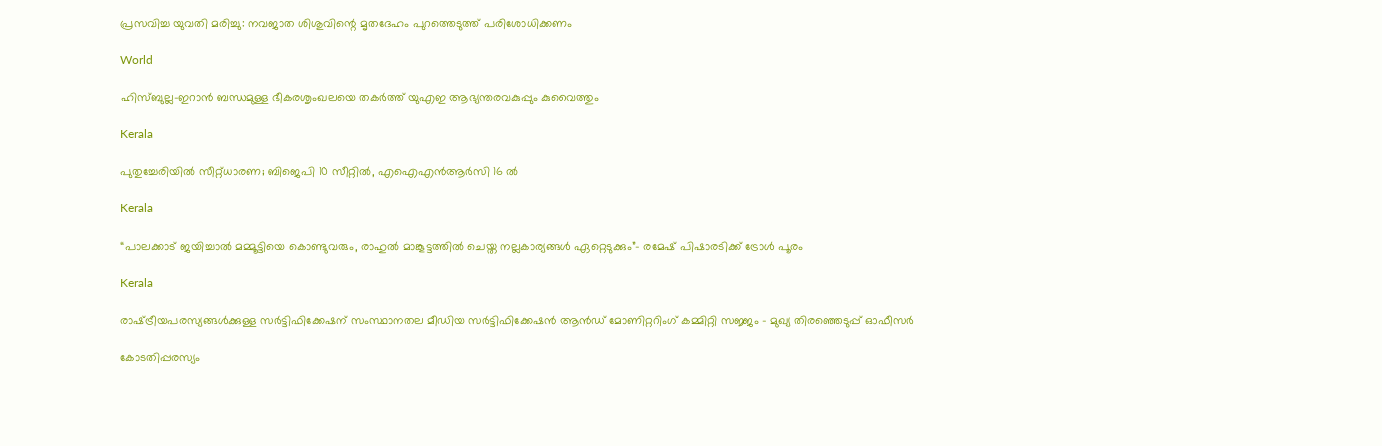പ്രസവിച്ച യുവതി മരിച്ചു: നവജാത ശിശുവിന്റെ മൃതദേഹം പുറത്തെടുത്ത് പരിശോധിക്കണം

World

ഹിസ്ബുല്ല-ഇറാൻ ബന്ധമുള്ള ഭീകരശൃംഖലയെ തകർത്ത് യുഎഇ ആഭ്യന്തരവകുപ്പും കുവൈത്തും

Kerala

പുതുച്ചേരിയിൽ സീറ്റ്ധാരണ; ബിജെപി 10 സീറ്റിൽ, എഐഎൻആർസി 16 ൽ

Kerala

“പാലക്കാട് ജയിച്ചാൽ മമ്മൂട്ടിയെ കൊണ്ടുവരും, രാഹുല്‍ മാങ്കൂട്ടത്തില്‍ ചെയ്ത നല്ലകാര്യങ്ങള്‍ ഏറ്റെടുക്കും”- രമേഷ് പിഷാരടിക്ക് ട്രോള്‍ പൂരം

Kerala

രാഷ്‌ട്രീയപരസ്യങ്ങള്‍ക്കുള്ള സര്‍ട്ടിഫിക്കേഷന് സംസ്ഥാനതല മീഡിയ സര്‍ട്ടിഫിക്കേഷന്‍ ആന്‍ഡ് മോണിറ്ററിംഗ് കമ്മിറ്റി സജ്ജം – മുഖ്യ തിരഞ്ഞെടുപ്പ് ഓഫീസര്‍

കോടതിപ്പരസ്യം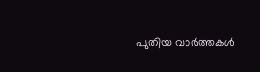പുതിയ വാര്‍ത്തകള്‍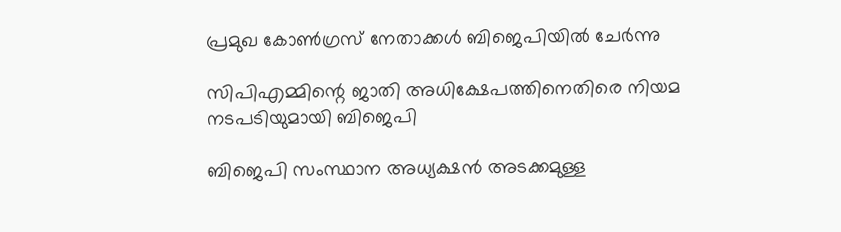പ്രമുഖ കോണ്‍ഗ്രസ് നേതാക്കള്‍ ബിജെപിയില്‍ ചേര്‍ന്നു

സിപിഎമ്മിന്റെ ജാതി അധിക്ഷേപത്തിനെതിരെ നിയമ നടപടിയുമായി ബിജെപി

ബിജെപി സംസ്ഥാന അധ്യക്ഷന്‍ അടക്കമുള്ള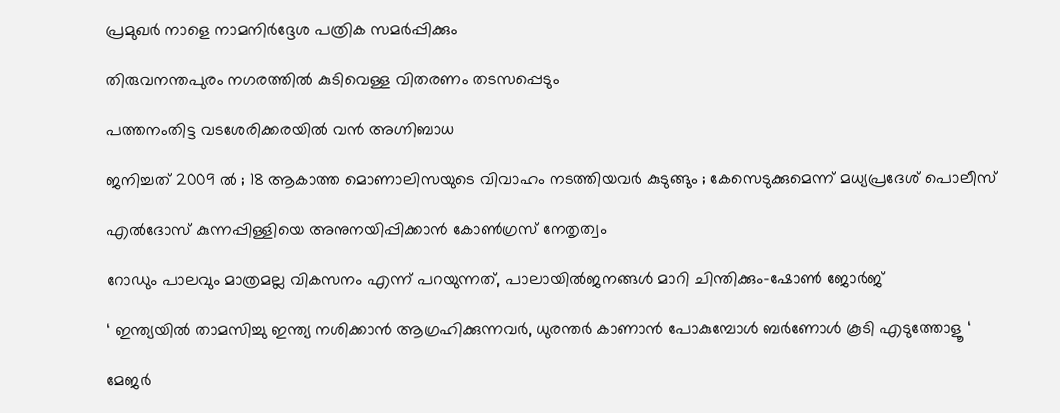പ്രമുഖര്‍ നാളെ നാമനിര്‍ദ്ദേശ പത്രിക സമര്‍പ്പിക്കും

തിരുവനന്തപുരം നഗരത്തില്‍ കുടിവെള്ള വിതരണം തടസപ്പെടും

പത്തനംതിട്ട വടശേരിക്കരയില്‍ വന്‍ അഗ്നിബാധ

ജനിച്ചത് 2009 ൽ ; 18 ആകാത്ത മൊണാലിസയുടെ വിവാഹം നടത്തിയവർ കുടുങ്ങും ; കേസെടുക്കുമെന്ന് മധ്യപ്രദേശ് പൊലീസ്

എല്‍ദോസ് കുന്നപ്പിള്ളിയെ അനുനയിപ്പിക്കാന്‍ കോണ്‍ഗ്രസ് നേതൃത്വം

റോഡും പാലവും മാത്രമല്ല വികസനം എന്ന് പറയുന്നത്, പാലായില്‍ജനങ്ങള്‍ മാറി ചിന്തിക്കും-ഷോണ്‍ ജോര്‍ജ്

‘ ഇന്ത്യയിൽ താമസിച്ചു ഇന്ത്യ നശിക്കാൻ ആഗ്രഹിക്കുന്നവർ, ധുരന്തർ കാണാൻ പോകുമ്പോൾ ബർണോൾ കൂടി എടുത്തോളൂ ‘

മേജര്‍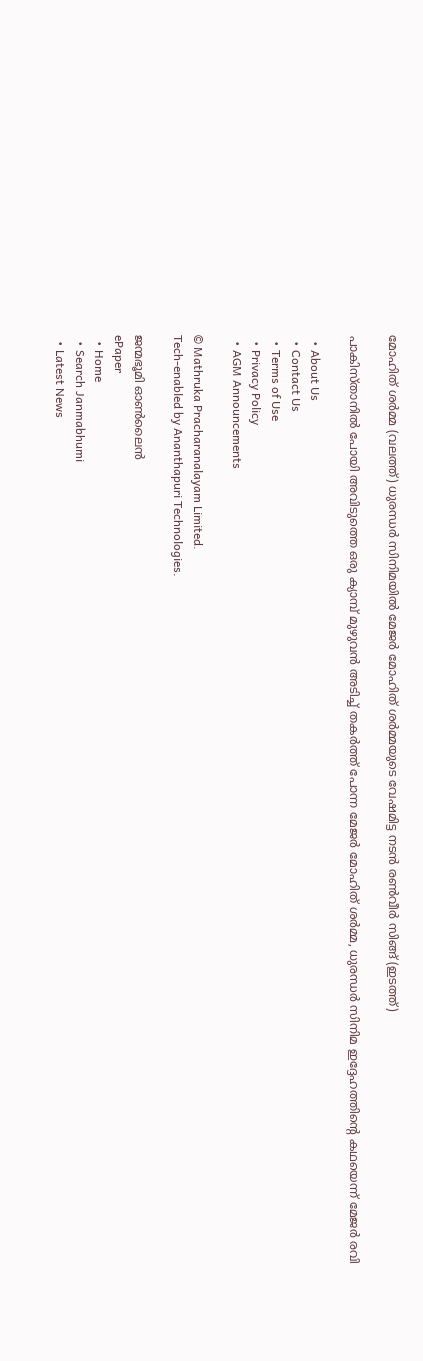മോഹിത് ശര്‍മ്മ (വലത്ത്) ധുരന്ധര്‍ സിനിമയില്‍ മേജര്‍ മോഹിത് ശര്‍മ്മയുടെ വേഷമിട്ട നടന്‍ രണ്‍വീര്‍ സിങ്ങ് (ഇടത്ത്)

പാകിസ്താനില്‍ പോയി അവിടുത്തെ ഒരു ക്യാമ്പ് മുഴുവന്‍ അടിച്ച് തകര്‍ത്ത് പോന്ന മേജര്‍ മോഹിത് ശര്‍മ്മ, ധുരന്ധര്‍ സിനിമ ഇദ്ദേഹത്തിന്റെ കഥയെന്ന് മേജര്‍ രവി

  • About Us
  • Contact Us
  • Terms of Use
  • Privacy Policy
  • AGM Announcements

© Mathruka Pracharanalayam Limited.
Tech-enabled by Ananthapuri Technologies.

ജന്മഭൂമി ഓണ്‍ലൈന്‍
ePaper
  • Home
  • Search Janmabhumi
  • Latest News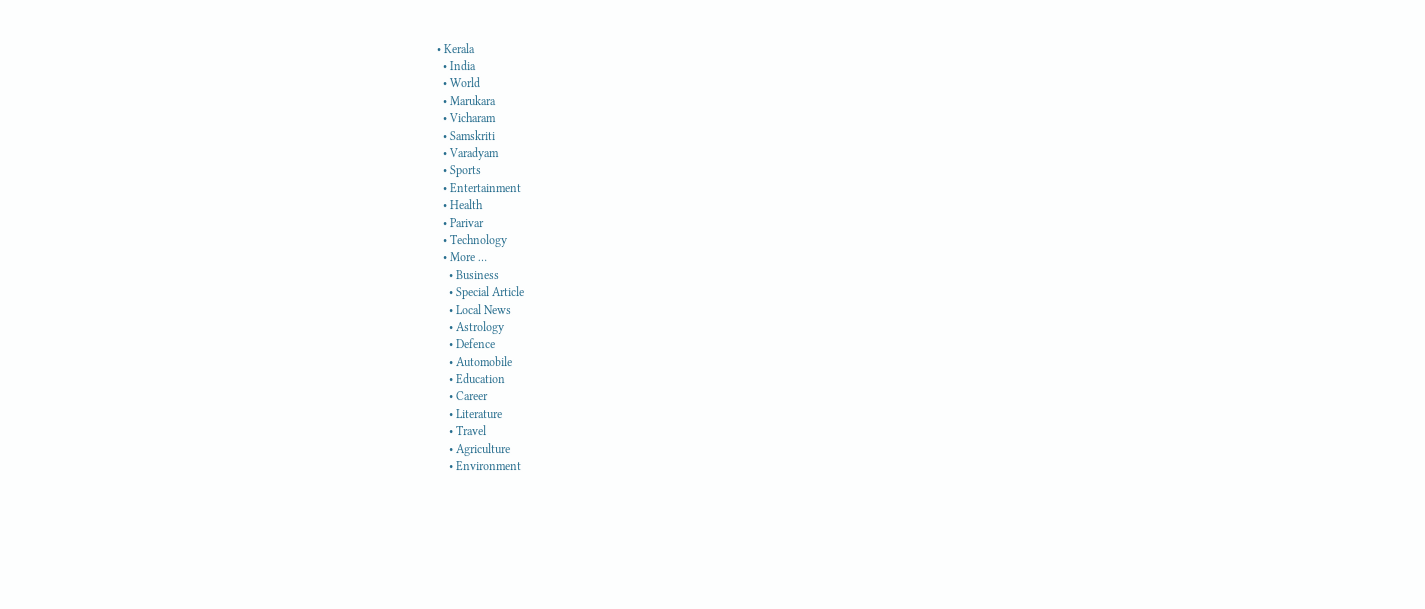• Kerala
  • India
  • World
  • Marukara
  • Vicharam
  • Samskriti
  • Varadyam
  • Sports
  • Entertainment
  • Health
  • Parivar
  • Technology
  • More …
    • Business
    • Special Article
    • Local News
    • Astrology
    • Defence
    • Automobile
    • Education
    • Career
    • Literature
    • Travel
    • Agriculture
    • Environment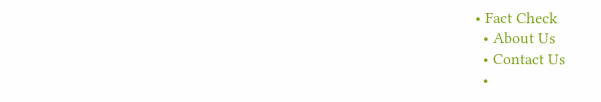• Fact Check
  • About Us
  • Contact Us
  •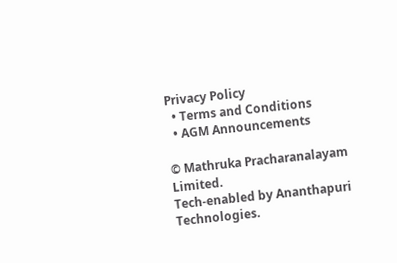Privacy Policy
  • Terms and Conditions
  • AGM Announcements

© Mathruka Pracharanalayam Limited.
Tech-enabled by Ananthapuri Technologies.